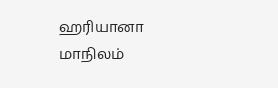ஹரியானா மாநிலம்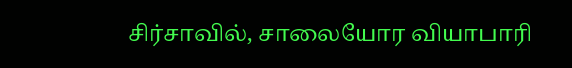சிர்சாவில், சாலையோர வியாபாரி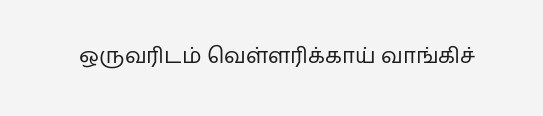ஒருவரிடம் வெள்ளரிக்காய் வாங்கிச்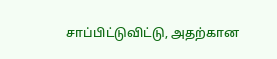சாப்பிட்டுவிட்டு, அதற்கான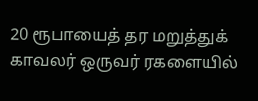20 ரூபாயைத் தர மறுத்துக் காவலர் ஒருவர் ரகளையில்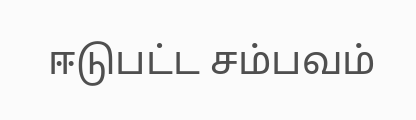ஈடுபட்ட சம்பவம்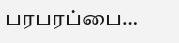பரபரப்பை…